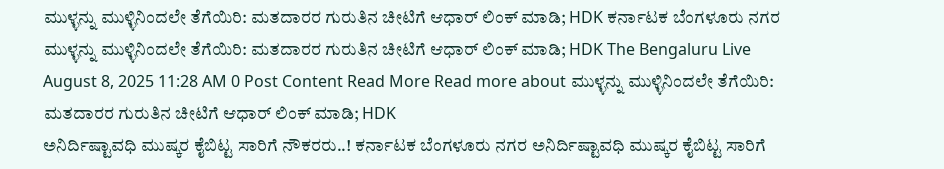ಮುಳ್ಳನ್ನು ಮುಳ್ಳಿನಿಂದಲೇ ತೆಗೆಯಿರಿ: ಮತದಾರರ ಗುರುತಿನ ಚೀಟಿಗೆ ಆಧಾರ್ ಲಿಂಕ್ ಮಾಡಿ; HDK ಕರ್ನಾಟಕ ಬೆಂಗಳೂರು ನಗರ ಮುಳ್ಳನ್ನು ಮುಳ್ಳಿನಿಂದಲೇ ತೆಗೆಯಿರಿ: ಮತದಾರರ ಗುರುತಿನ ಚೀಟಿಗೆ ಆಧಾರ್ ಲಿಂಕ್ ಮಾಡಿ; HDK The Bengaluru Live August 8, 2025 11:28 AM 0 Post Content Read More Read more about ಮುಳ್ಳನ್ನು ಮುಳ್ಳಿನಿಂದಲೇ ತೆಗೆಯಿರಿ: ಮತದಾರರ ಗುರುತಿನ ಚೀಟಿಗೆ ಆಧಾರ್ ಲಿಂಕ್ ಮಾಡಿ; HDK
ಅನಿರ್ದಿಷ್ಟಾವಧಿ ಮುಷ್ಕರ ಕೈಬಿಟ್ಟ ಸಾರಿಗೆ ನೌಕರರು..! ಕರ್ನಾಟಕ ಬೆಂಗಳೂರು ನಗರ ಅನಿರ್ದಿಷ್ಟಾವಧಿ ಮುಷ್ಕರ ಕೈಬಿಟ್ಟ ಸಾರಿಗೆ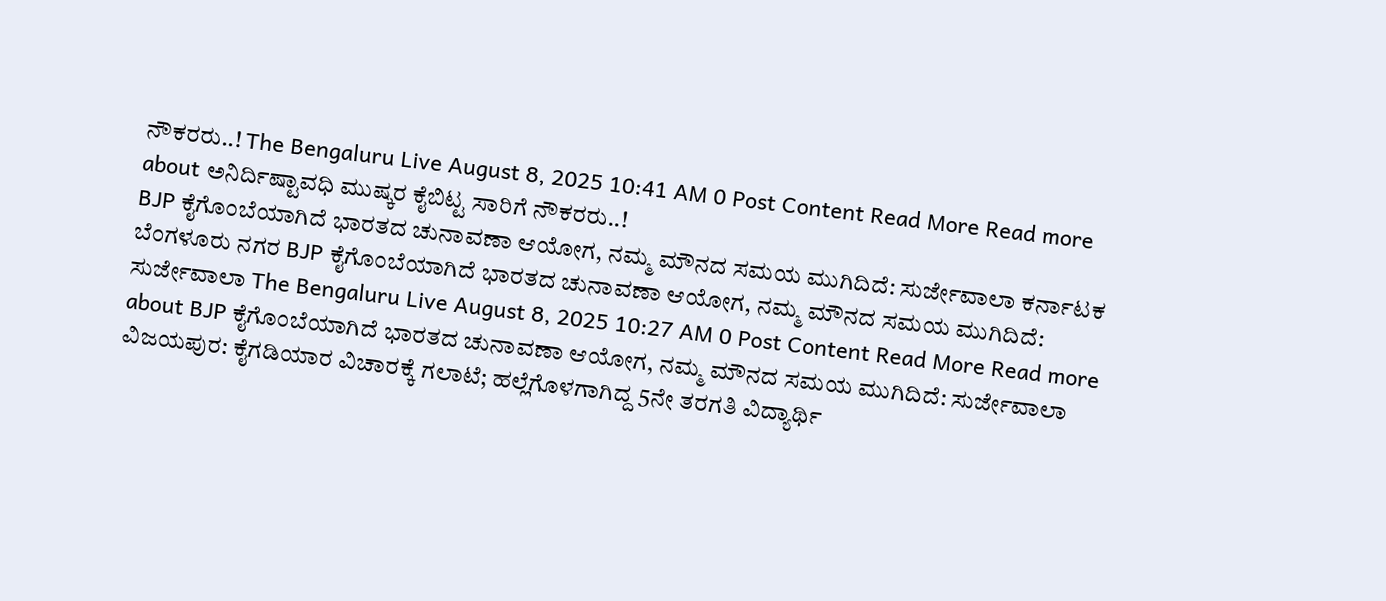ನೌಕರರು..! The Bengaluru Live August 8, 2025 10:41 AM 0 Post Content Read More Read more about ಅನಿರ್ದಿಷ್ಟಾವಧಿ ಮುಷ್ಕರ ಕೈಬಿಟ್ಟ ಸಾರಿಗೆ ನೌಕರರು..!
BJP ಕೈಗೊಂಬೆಯಾಗಿದೆ ಭಾರತದ ಚುನಾವಣಾ ಆಯೋಗ, ನಮ್ಮ ಮೌನದ ಸಮಯ ಮುಗಿದಿದೆ: ಸುರ್ಜೇವಾಲಾ ಕರ್ನಾಟಕ ಬೆಂಗಳೂರು ನಗರ BJP ಕೈಗೊಂಬೆಯಾಗಿದೆ ಭಾರತದ ಚುನಾವಣಾ ಆಯೋಗ, ನಮ್ಮ ಮೌನದ ಸಮಯ ಮುಗಿದಿದೆ: ಸುರ್ಜೇವಾಲಾ The Bengaluru Live August 8, 2025 10:27 AM 0 Post Content Read More Read more about BJP ಕೈಗೊಂಬೆಯಾಗಿದೆ ಭಾರತದ ಚುನಾವಣಾ ಆಯೋಗ, ನಮ್ಮ ಮೌನದ ಸಮಯ ಮುಗಿದಿದೆ: ಸುರ್ಜೇವಾಲಾ
ವಿಜಯಪುರ: ಕೈಗಡಿಯಾರ ವಿಚಾರಕ್ಕೆ ಗಲಾಟೆ; ಹಲ್ಲೆಗೊಳಗಾಗಿದ್ದ 5ನೇ ತರಗತಿ ವಿದ್ಯಾರ್ಥಿ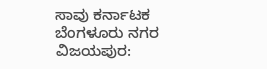ಸಾವು ಕರ್ನಾಟಕ ಬೆಂಗಳೂರು ನಗರ ವಿಜಯಪುರ: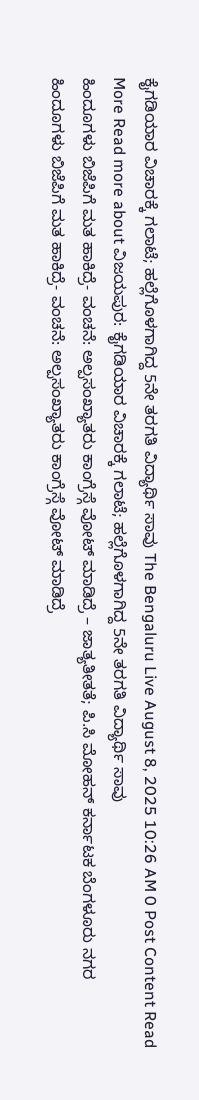ಕೈಗಡಿಯಾರ ವಿಚಾರಕ್ಕೆ ಗಲಾಟೆ; ಹಲ್ಲೆಗೊಳಗಾಗಿದ್ದ 5ನೇ ತರಗತಿ ವಿದ್ಯಾರ್ಥಿ ಸಾವು The Bengaluru Live August 8, 2025 10:26 AM 0 Post Content Read More Read more about ವಿಜಯಪುರ: ಕೈಗಡಿಯಾರ ವಿಚಾರಕ್ಕೆ ಗಲಾಟೆ; ಹಲ್ಲೆಗೊಳಗಾಗಿದ್ದ 5ನೇ ತರಗತಿ ವಿದ್ಯಾರ್ಥಿ ಸಾವು
ಹಿಂದೂಗಳು ಬಿಜೆಪಿಗೆ ಮತ ಹಾಕಿದ್ರೆ- ವಂಚನೆ: ಅಲ್ಪಸಂಖ್ಯಾತರು ಕಾಂಗ್ರೆಸ್ಗೆ ವೋಟ್ ಮಾಡಿದ್ರೆ – ಜಾತ್ಯತೀತತೆ; ಪಿ.ಸಿ ಮೋಹನ್ ಕರ್ನಾಟಕ ಬೆಂಗಳೂರು ನಗರ ಹಿಂದೂಗಳು ಬಿಜೆಪಿಗೆ ಮತ ಹಾಕಿದ್ರೆ- ವಂಚನೆ: ಅಲ್ಪಸಂಖ್ಯಾತರು ಕಾಂಗ್ರೆಸ್ಗೆ ವೋಟ್ ಮಾಡಿದ್ರೆ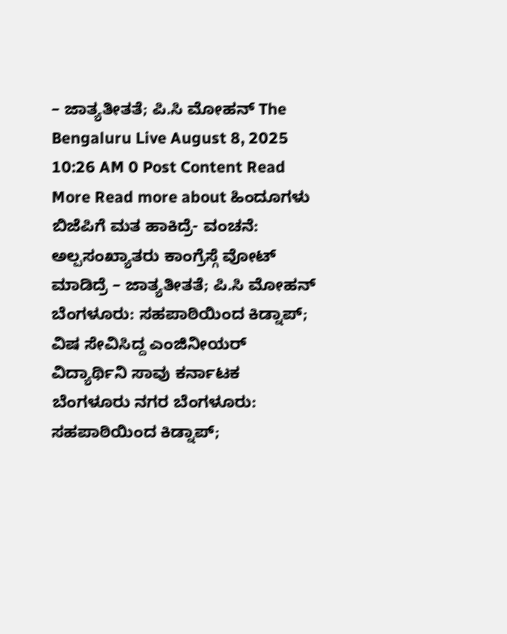– ಜಾತ್ಯತೀತತೆ; ಪಿ.ಸಿ ಮೋಹನ್ The Bengaluru Live August 8, 2025 10:26 AM 0 Post Content Read More Read more about ಹಿಂದೂಗಳು ಬಿಜೆಪಿಗೆ ಮತ ಹಾಕಿದ್ರೆ- ವಂಚನೆ: ಅಲ್ಪಸಂಖ್ಯಾತರು ಕಾಂಗ್ರೆಸ್ಗೆ ವೋಟ್ ಮಾಡಿದ್ರೆ – ಜಾತ್ಯತೀತತೆ; ಪಿ.ಸಿ ಮೋಹನ್
ಬೆಂಗಳೂರು: ಸಹಪಾಠಿಯಿಂದ ಕಿಡ್ನಾಪ್; ವಿಷ ಸೇವಿಸಿದ್ದ ಎಂಜಿನೀಯರ್ ವಿದ್ಯಾರ್ಥಿನಿ ಸಾವು ಕರ್ನಾಟಕ ಬೆಂಗಳೂರು ನಗರ ಬೆಂಗಳೂರು: ಸಹಪಾಠಿಯಿಂದ ಕಿಡ್ನಾಪ್;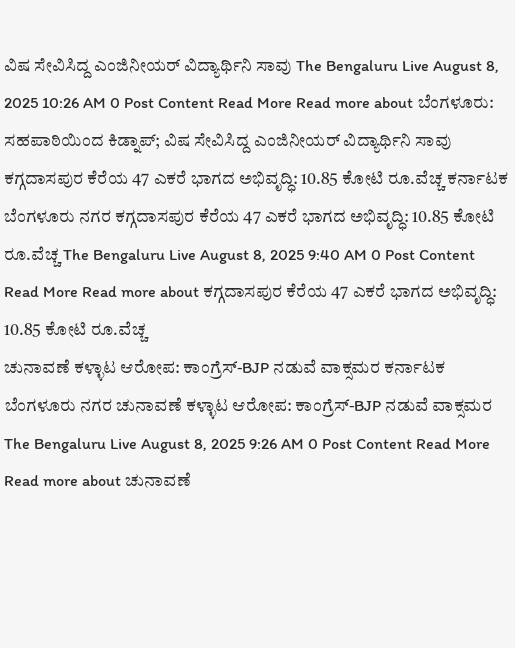ವಿಷ ಸೇವಿಸಿದ್ದ ಎಂಜಿನೀಯರ್ ವಿದ್ಯಾರ್ಥಿನಿ ಸಾವು The Bengaluru Live August 8, 2025 10:26 AM 0 Post Content Read More Read more about ಬೆಂಗಳೂರು: ಸಹಪಾಠಿಯಿಂದ ಕಿಡ್ನಾಪ್; ವಿಷ ಸೇವಿಸಿದ್ದ ಎಂಜಿನೀಯರ್ ವಿದ್ಯಾರ್ಥಿನಿ ಸಾವು
ಕಗ್ಗದಾಸಪುರ ಕೆರೆಯ 47 ಎಕರೆ ಭಾಗದ ಅಭಿವೃದ್ಧಿ: 10.85 ಕೋಟಿ ರೂ.ವೆಚ್ಚ ಕರ್ನಾಟಕ ಬೆಂಗಳೂರು ನಗರ ಕಗ್ಗದಾಸಪುರ ಕೆರೆಯ 47 ಎಕರೆ ಭಾಗದ ಅಭಿವೃದ್ಧಿ: 10.85 ಕೋಟಿ ರೂ.ವೆಚ್ಚ The Bengaluru Live August 8, 2025 9:40 AM 0 Post Content Read More Read more about ಕಗ್ಗದಾಸಪುರ ಕೆರೆಯ 47 ಎಕರೆ ಭಾಗದ ಅಭಿವೃದ್ಧಿ: 10.85 ಕೋಟಿ ರೂ.ವೆಚ್ಚ
ಚುನಾವಣೆ ಕಳ್ಳಾಟ ಆರೋಪ: ಕಾಂಗ್ರೆಸ್-BJP ನಡುವೆ ವಾಕ್ಸಮರ ಕರ್ನಾಟಕ ಬೆಂಗಳೂರು ನಗರ ಚುನಾವಣೆ ಕಳ್ಳಾಟ ಆರೋಪ: ಕಾಂಗ್ರೆಸ್-BJP ನಡುವೆ ವಾಕ್ಸಮರ The Bengaluru Live August 8, 2025 9:26 AM 0 Post Content Read More Read more about ಚುನಾವಣೆ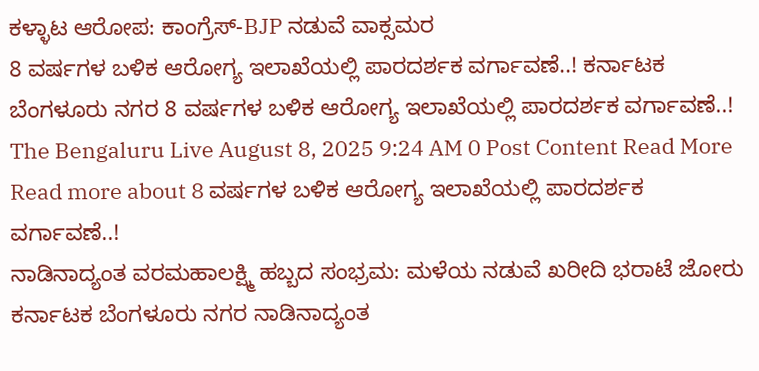ಕಳ್ಳಾಟ ಆರೋಪ: ಕಾಂಗ್ರೆಸ್-BJP ನಡುವೆ ವಾಕ್ಸಮರ
8 ವರ್ಷಗಳ ಬಳಿಕ ಆರೋಗ್ಯ ಇಲಾಖೆಯಲ್ಲಿ ಪಾರದರ್ಶಕ ವರ್ಗಾವಣೆ..! ಕರ್ನಾಟಕ ಬೆಂಗಳೂರು ನಗರ 8 ವರ್ಷಗಳ ಬಳಿಕ ಆರೋಗ್ಯ ಇಲಾಖೆಯಲ್ಲಿ ಪಾರದರ್ಶಕ ವರ್ಗಾವಣೆ..! The Bengaluru Live August 8, 2025 9:24 AM 0 Post Content Read More Read more about 8 ವರ್ಷಗಳ ಬಳಿಕ ಆರೋಗ್ಯ ಇಲಾಖೆಯಲ್ಲಿ ಪಾರದರ್ಶಕ ವರ್ಗಾವಣೆ..!
ನಾಡಿನಾದ್ಯಂತ ವರಮಹಾಲಕ್ಷ್ಮಿ ಹಬ್ಬದ ಸಂಭ್ರಮ: ಮಳೆಯ ನಡುವೆ ಖರೀದಿ ಭರಾಟೆ ಜೋರು ಕರ್ನಾಟಕ ಬೆಂಗಳೂರು ನಗರ ನಾಡಿನಾದ್ಯಂತ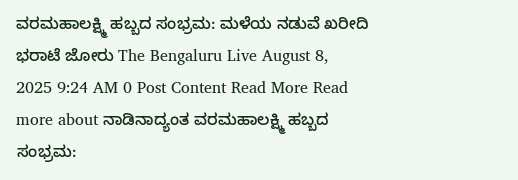ವರಮಹಾಲಕ್ಷ್ಮಿ ಹಬ್ಬದ ಸಂಭ್ರಮ: ಮಳೆಯ ನಡುವೆ ಖರೀದಿ ಭರಾಟೆ ಜೋರು The Bengaluru Live August 8, 2025 9:24 AM 0 Post Content Read More Read more about ನಾಡಿನಾದ್ಯಂತ ವರಮಹಾಲಕ್ಷ್ಮಿ ಹಬ್ಬದ ಸಂಭ್ರಮ: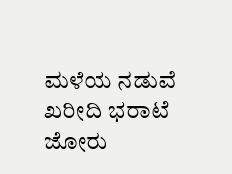ಮಳೆಯ ನಡುವೆ ಖರೀದಿ ಭರಾಟೆ ಜೋರು